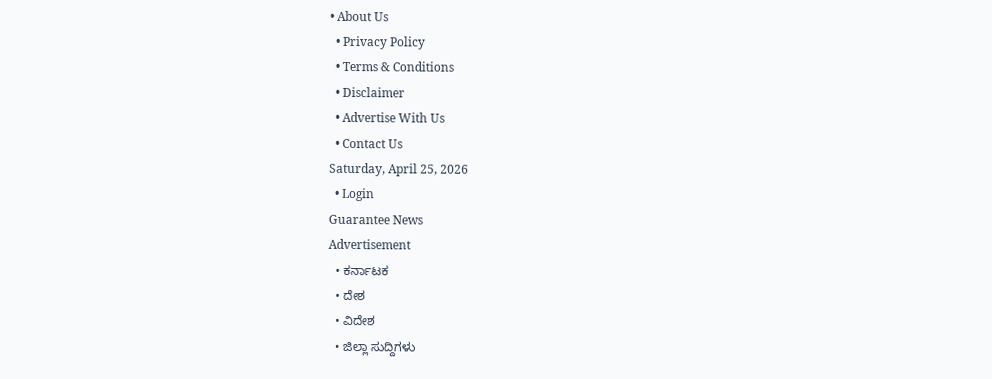• About Us
  • Privacy Policy
  • Terms & Conditions
  • Disclaimer
  • Advertise With Us
  • Contact Us
Saturday, April 25, 2026
  • Login
Guarantee News
Advertisement
  • ಕರ್ನಾಟಕ
  • ದೇಶ
  • ವಿದೇಶ
  • ಜಿಲ್ಲಾ ಸುದ್ದಿಗಳು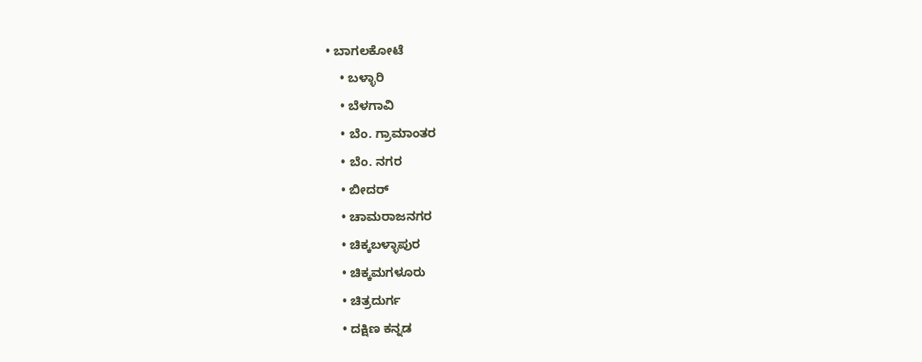• ಬಾಗಲಕೋಟೆ
    • ಬಳ್ಳಾರಿ
    • ಬೆಳಗಾವಿ
    • ಬೆಂ. ಗ್ರಾಮಾಂತರ
    • ಬೆಂ. ನಗರ
    • ಬೀದರ್
    • ಚಾಮರಾಜನಗರ
    • ಚಿಕ್ಕಬಳ್ಳಾಪುರ
    • ಚಿಕ್ಕಮಗಳೂರು
    • ಚಿತ್ರದುರ್ಗ
    • ದಕ್ಷಿಣ ಕನ್ನಡ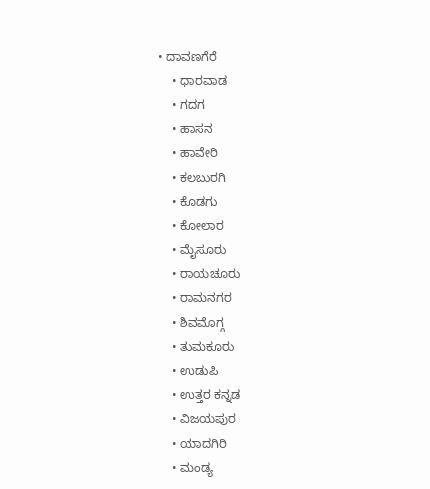• ದಾವಣಗೆರೆ
    • ಧಾರವಾಡ
    • ಗದಗ
    • ಹಾಸನ
    • ಹಾವೇರಿ
    • ಕಲಬುರಗಿ
    • ಕೊಡಗು
    • ಕೋಲಾರ
    • ಮೈಸೂರು
    • ರಾಯಚೂರು
    • ರಾಮನಗರ
    • ಶಿವಮೊಗ್ಗ
    • ತುಮಕೂರು
    • ಉಡುಪಿ
    • ಉತ್ತರ ಕನ್ನಡ
    • ವಿಜಯಪುರ
    • ಯಾದಗಿರಿ
    • ಮಂಡ್ಯ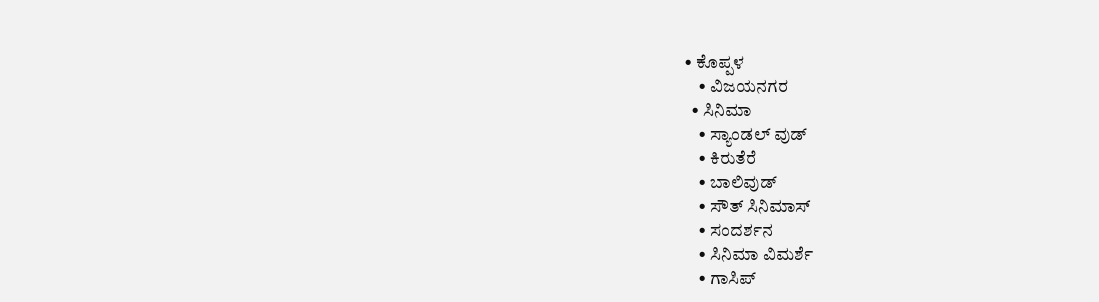• ಕೊಪ್ಪಳ
    • ವಿಜಯನಗರ
  • ಸಿನಿಮಾ
    • ಸ್ಯಾಂಡಲ್ ವುಡ್
    • ಕಿರುತೆರೆ
    • ಬಾಲಿವುಡ್
    • ಸೌತ್ ಸಿನಿಮಾಸ್
    • ಸಂದರ್ಶನ
    • ಸಿನಿಮಾ ವಿಮರ್ಶೆ
    • ಗಾಸಿಪ್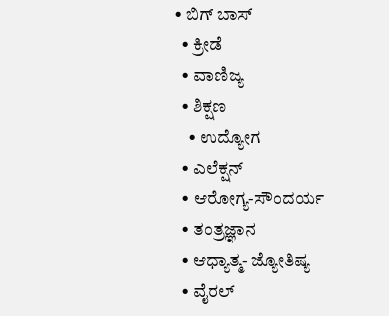• ಬಿಗ್ ಬಾಸ್
  • ಕ್ರೀಡೆ
  • ವಾಣಿಜ್ಯ
  • ಶಿಕ್ಷಣ
    • ಉದ್ಯೋಗ
  • ಎಲೆಕ್ಷನ್
  • ಆರೋಗ್ಯ-ಸೌಂದರ್ಯ
  • ತಂತ್ರಜ್ಞಾನ
  • ಆಧ್ಯಾತ್ಮ- ಜ್ಯೋತಿಷ್ಯ
  • ವೈರಲ್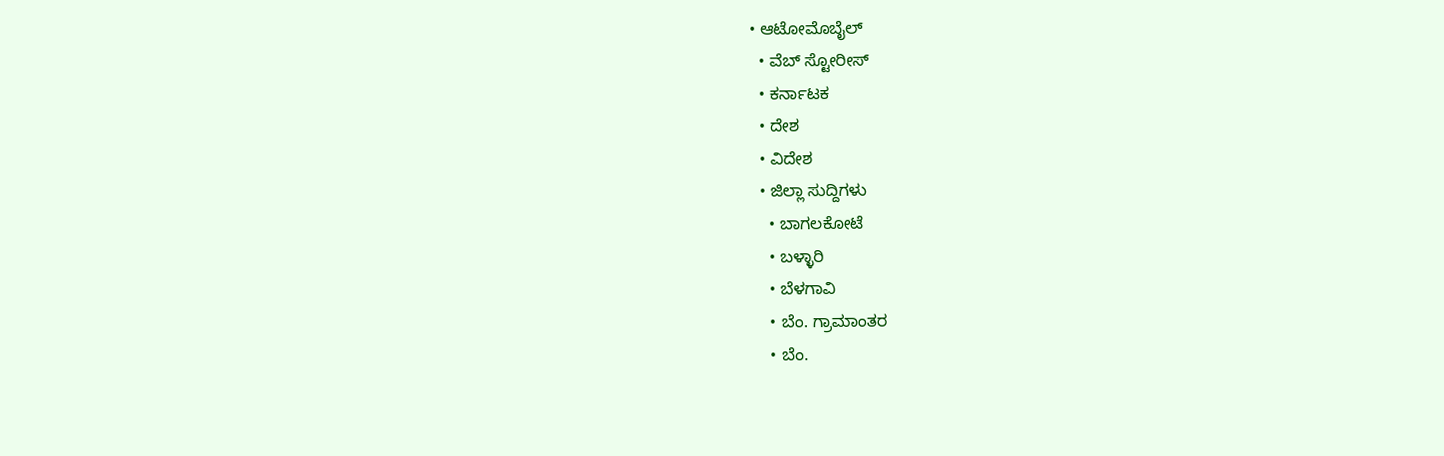• ಆಟೋಮೊಬೈಲ್
  • ವೆಬ್ ಸ್ಟೋರೀಸ್
  • ಕರ್ನಾಟಕ
  • ದೇಶ
  • ವಿದೇಶ
  • ಜಿಲ್ಲಾ ಸುದ್ದಿಗಳು
    • ಬಾಗಲಕೋಟೆ
    • ಬಳ್ಳಾರಿ
    • ಬೆಳಗಾವಿ
    • ಬೆಂ. ಗ್ರಾಮಾಂತರ
    • ಬೆಂ.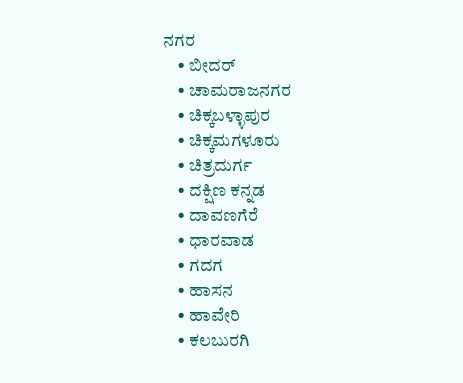ನಗರ
    • ಬೀದರ್
    • ಚಾಮರಾಜನಗರ
    • ಚಿಕ್ಕಬಳ್ಳಾಪುರ
    • ಚಿಕ್ಕಮಗಳೂರು
    • ಚಿತ್ರದುರ್ಗ
    • ದಕ್ಷಿಣ ಕನ್ನಡ
    • ದಾವಣಗೆರೆ
    • ಧಾರವಾಡ
    • ಗದಗ
    • ಹಾಸನ
    • ಹಾವೇರಿ
    • ಕಲಬುರಗಿ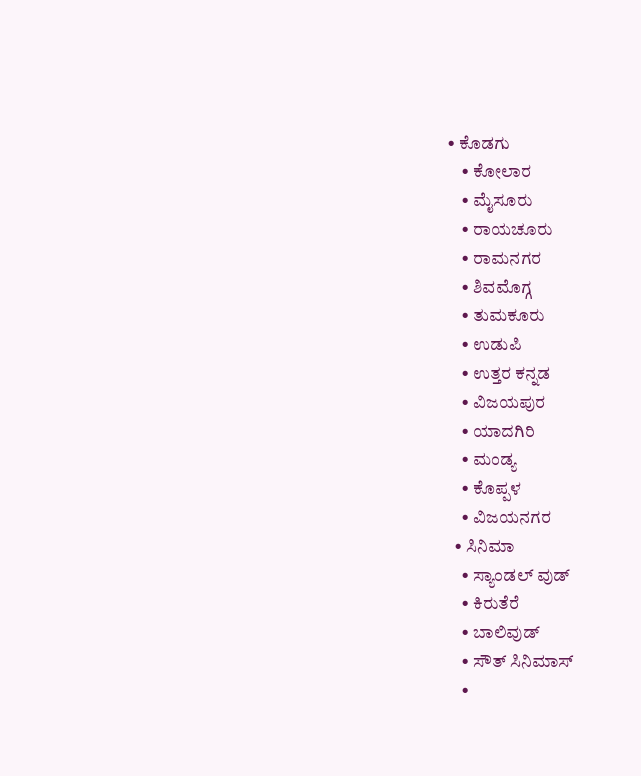• ಕೊಡಗು
    • ಕೋಲಾರ
    • ಮೈಸೂರು
    • ರಾಯಚೂರು
    • ರಾಮನಗರ
    • ಶಿವಮೊಗ್ಗ
    • ತುಮಕೂರು
    • ಉಡುಪಿ
    • ಉತ್ತರ ಕನ್ನಡ
    • ವಿಜಯಪುರ
    • ಯಾದಗಿರಿ
    • ಮಂಡ್ಯ
    • ಕೊಪ್ಪಳ
    • ವಿಜಯನಗರ
  • ಸಿನಿಮಾ
    • ಸ್ಯಾಂಡಲ್ ವುಡ್
    • ಕಿರುತೆರೆ
    • ಬಾಲಿವುಡ್
    • ಸೌತ್ ಸಿನಿಮಾಸ್
    •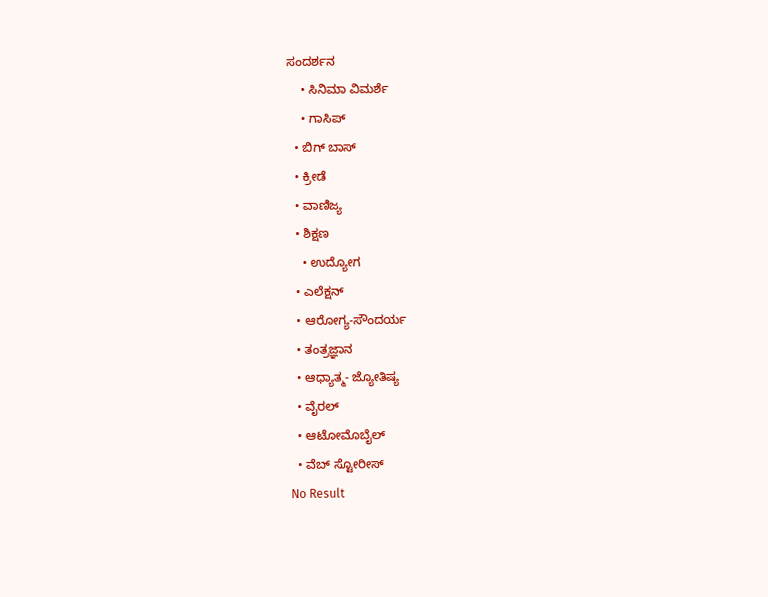ಸಂದರ್ಶನ
    • ಸಿನಿಮಾ ವಿಮರ್ಶೆ
    • ಗಾಸಿಪ್
  • ಬಿಗ್ ಬಾಸ್
  • ಕ್ರೀಡೆ
  • ವಾಣಿಜ್ಯ
  • ಶಿಕ್ಷಣ
    • ಉದ್ಯೋಗ
  • ಎಲೆಕ್ಷನ್
  • ಆರೋಗ್ಯ-ಸೌಂದರ್ಯ
  • ತಂತ್ರಜ್ಞಾನ
  • ಆಧ್ಯಾತ್ಮ- ಜ್ಯೋತಿಷ್ಯ
  • ವೈರಲ್
  • ಆಟೋಮೊಬೈಲ್
  • ವೆಬ್ ಸ್ಟೋರೀಸ್
No Result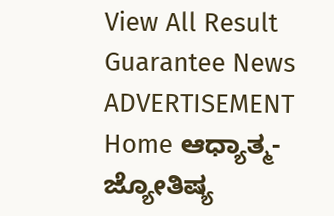View All Result
Guarantee News
ADVERTISEMENT
Home ಆಧ್ಯಾತ್ಮ- ಜ್ಯೋತಿಷ್ಯ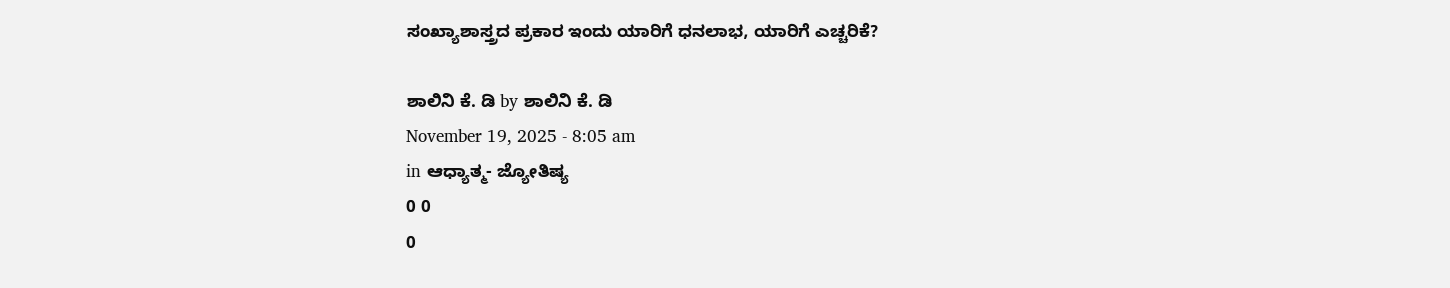ಸಂಖ್ಯಾಶಾಸ್ತ್ರದ ಪ್ರಕಾರ ಇಂದು ಯಾರಿಗೆ ಧನಲಾಭ, ಯಾರಿಗೆ ಎಚ್ಚರಿಕೆ?

ಶಾಲಿನಿ ಕೆ. ಡಿ by ಶಾಲಿನಿ ಕೆ. ಡಿ
November 19, 2025 - 8:05 am
in ಆಧ್ಯಾತ್ಮ- ಜ್ಯೋತಿಷ್ಯ
0 0
0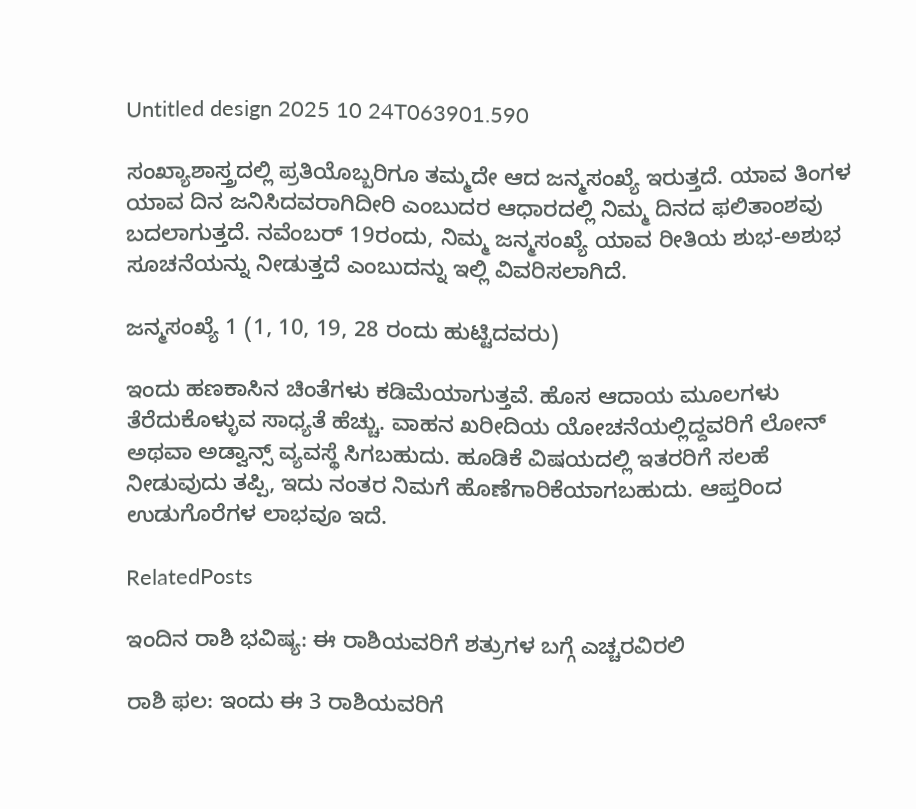Untitled design 2025 10 24T063901.590

ಸಂಖ್ಯಾಶಾಸ್ತ್ರದಲ್ಲಿ ಪ್ರತಿಯೊಬ್ಬರಿಗೂ ತಮ್ಮದೇ ಆದ ಜನ್ಮಸಂಖ್ಯೆ ಇರುತ್ತದೆ. ಯಾವ ತಿಂಗಳ ಯಾವ ದಿನ ಜನಿಸಿದವರಾಗಿದೀರಿ ಎಂಬುದರ ಆಧಾರದಲ್ಲಿ ನಿಮ್ಮ ದಿನದ ಫಲಿತಾಂಶವು ಬದಲಾಗುತ್ತದೆ. ನವೆಂಬರ್ 19ರಂದು, ನಿಮ್ಮ ಜನ್ಮಸಂಖ್ಯೆ ಯಾವ ರೀತಿಯ ಶುಭ-ಅಶುಭ ಸೂಚನೆಯನ್ನು ನೀಡುತ್ತದೆ ಎಂಬುದನ್ನು ಇಲ್ಲಿ ವಿವರಿಸಲಾಗಿದೆ.

ಜನ್ಮಸಂಖ್ಯೆ 1 (1, 10, 19, 28 ರಂದು ಹುಟ್ಟಿದವರು)

ಇಂದು ಹಣಕಾಸಿನ ಚಿಂತೆಗಳು ಕಡಿಮೆಯಾಗುತ್ತವೆ. ಹೊಸ ಆದಾಯ ಮೂಲಗಳು ತೆರೆದುಕೊಳ್ಳುವ ಸಾಧ್ಯತೆ ಹೆಚ್ಚು. ವಾಹನ ಖರೀದಿಯ ಯೋಚನೆಯಲ್ಲಿದ್ದವರಿಗೆ ಲೋನ್ ಅಥವಾ ಅಡ್ವಾನ್ಸ್ ವ್ಯವಸ್ಥೆ ಸಿಗಬಹುದು. ಹೂಡಿಕೆ ವಿಷಯದಲ್ಲಿ ಇತರರಿಗೆ ಸಲಹೆ ನೀಡುವುದು ತಪ್ಪಿ, ಇದು ನಂತರ ನಿಮಗೆ ಹೊಣೆಗಾರಿಕೆಯಾಗಬಹುದು. ಆಪ್ತರಿಂದ ಉಡುಗೊರೆಗಳ ಲಾಭವೂ ಇದೆ.

RelatedPosts

ಇಂದಿನ ರಾಶಿ ಭವಿಷ್ಯ: ಈ ರಾಶಿಯವರಿಗೆ ಶತ್ರುಗಳ ಬಗ್ಗೆ ಎಚ್ಚರವಿರಲಿ

ರಾಶಿ ಫಲ: ಇಂದು ಈ 3 ರಾಶಿಯವರಿಗೆ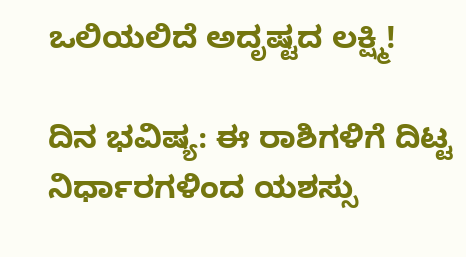ಒಲಿಯಲಿದೆ ಅದೃಷ್ಟದ ಲಕ್ಷ್ಮಿ!

ದಿನ ಭವಿಷ್ಯ: ಈ ರಾಶಿಗಳಿಗೆ ದಿಟ್ಟ ನಿರ್ಧಾರಗಳಿಂದ ಯಶಸ್ಸು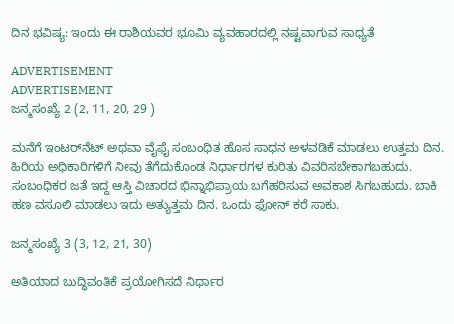ದಿನ ಭವಿಷ್ಯ: ಇಂದು ಈ ರಾಶಿಯವರ ಭೂಮಿ ವ್ಯವಹಾರದಲ್ಲಿ ನಷ್ಟವಾಗುವ ಸಾಧ್ಯತೆ

ADVERTISEMENT
ADVERTISEMENT
ಜನ್ಮಸಂಖ್ಯೆ 2 (2, 11, 20, 29 )

ಮನೆಗೆ ಇಂಟರ್‌ನೆಟ್ ಅಥವಾ ವೈಫೈ ಸಂಬಂಧಿತ ಹೊಸ ಸಾಧನ ಅಳವಡಿಕೆ ಮಾಡಲು ಉತ್ತಮ ದಿನ. ಹಿರಿಯ ಅಧಿಕಾರಿಗಳಿಗೆ ನೀವು ತೆಗೆದುಕೊಂಡ ನಿರ್ಧಾರಗಳ ಕುರಿತು ವಿವರಿಸಬೇಕಾಗಬಹುದು. ಸಂಬಂಧಿಕರ ಜತೆ ಇದ್ದ ಆಸ್ತಿ ವಿಚಾರದ ಭಿನ್ನಾಭಿಪ್ರಾಯ ಬಗೆಹರಿಸುವ ಅವಕಾಶ ಸಿಗಬಹುದು. ಬಾಕಿ ಹಣ ವಸೂಲಿ ಮಾಡಲು ಇದು ಅತ್ಯುತ್ತಮ ದಿನ. ಒಂದು ಫೋನ್ ಕರೆ ಸಾಕು.

ಜನ್ಮಸಂಖ್ಯೆ 3 (3, 12, 21, 30)

ಅತಿಯಾದ ಬುದ್ಧಿವಂತಿಕೆ ಪ್ರಯೋಗಿಸದೆ ನಿರ್ಧಾರ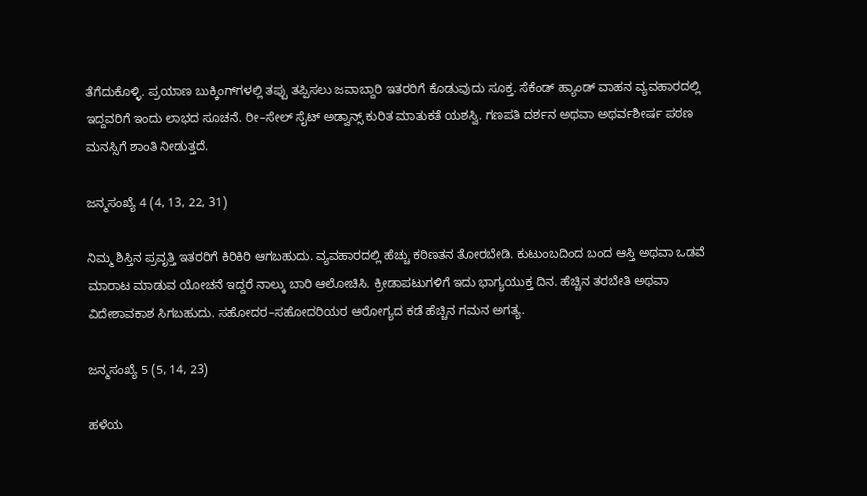ತೆಗೆದುಕೊಳ್ಳಿ. ಪ್ರಯಾಣ ಬುಕ್ಕಿಂಗ್‌ಗಳಲ್ಲಿ ತಪ್ಪು ತಪ್ಪಿಸಲು ಜವಾಬ್ದಾರಿ ಇತರರಿಗೆ ಕೊಡುವುದು ಸೂಕ್ತ. ಸೆಕೆಂಡ್ ಹ್ಯಾಂಡ್ ವಾಹನ ವ್ಯವಹಾರದಲ್ಲಿ ಇದ್ದವರಿಗೆ ಇಂದು ಲಾಭದ ಸೂಚನೆ. ರೀ–ಸೇಲ್ ಸೈಟ್ ಅಡ್ವಾನ್ಸ್ ಕುರಿತ ಮಾತುಕತೆ ಯಶಸ್ವಿ. ಗಣಪತಿ ದರ್ಶನ ಅಥವಾ ಅಥರ್ವಶೀರ್ಷ ಪಠಣ ಮನಸ್ಸಿಗೆ ಶಾಂತಿ ನೀಡುತ್ತದೆ.

ಜನ್ಮಸಂಖ್ಯೆ 4 (4, 13, 22, 31)

ನಿಮ್ಮ ಶಿಸ್ತಿನ ಪ್ರವೃತ್ತಿ ಇತರರಿಗೆ ಕಿರಿಕಿರಿ ಆಗಬಹುದು. ವ್ಯವಹಾರದಲ್ಲಿ ಹೆಚ್ಚು ಕಠಿಣತನ ತೋರಬೇಡಿ. ಕುಟುಂಬದಿಂದ ಬಂದ ಆಸ್ತಿ ಅಥವಾ ಒಡವೆ ಮಾರಾಟ ಮಾಡುವ ಯೋಚನೆ ಇದ್ದರೆ ನಾಲ್ಕು ಬಾರಿ ಆಲೋಚಿಸಿ. ಕ್ರೀಡಾಪಟುಗಳಿಗೆ ಇದು ಭಾಗ್ಯಯುಕ್ತ ದಿನ. ಹೆಚ್ಚಿನ ತರಬೇತಿ ಅಥವಾ ವಿದೇಶಾವಕಾಶ ಸಿಗಬಹುದು. ಸಹೋದರ–ಸಹೋದರಿಯರ ಆರೋಗ್ಯದ ಕಡೆ ಹೆಚ್ಚಿನ ಗಮನ ಅಗತ್ಯ.

ಜನ್ಮಸಂಖ್ಯೆ 5 (5, 14, 23)

ಹಳೆಯ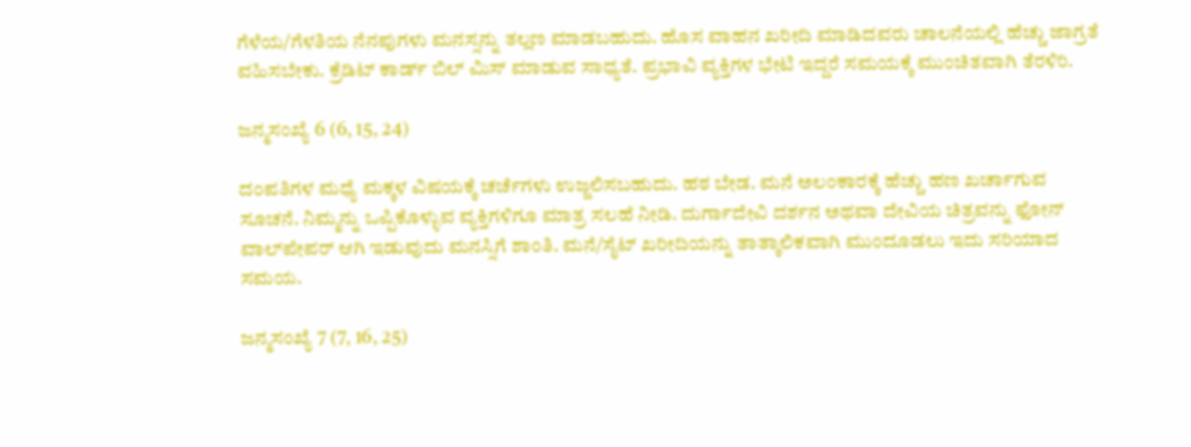ಗೆಳೆಯ/ಗೆಳತಿಯ ನೆನಪುಗಳು ಮನಸ್ಸನ್ನು ತಲ್ಲಣ ಮಾಡಬಹುದು. ಹೊಸ ವಾಹನ ಖರೀದಿ ಮಾಡಿದವರು ಚಾಲನೆಯಲ್ಲಿ ಹೆಚ್ಚು ಜಾಗ್ರತೆ ವಹಿಸಬೇಕು. ಕ್ರೆಡಿಟ್ ಕಾರ್ಡ್ ಬಿಲ್ ಮಿಸ್ ಮಾಡುವ ಸಾಧ್ಯತೆ. ಪ್ರಭಾವಿ ವ್ಯಕ್ತಿಗಳ ಭೇಟಿ ಇದ್ದರೆ ಸಮಯಕ್ಕೆ ಮುಂಚಿತವಾಗಿ ತೆರಳಿರಿ.

ಜನ್ಮಸಂಖ್ಯೆ 6 (6, 15, 24)

ದಂಪತಿಗಳ ಮಧ್ಯೆ ಮಕ್ಕಳ ವಿಷಯಕ್ಕೆ ಚರ್ಚೆಗಳು ಉಜ್ಜಲಿಸಬಹುದು. ಹಠ ಬೇಡ. ಮನೆ ಅಲಂಕಾರಕ್ಕೆ ಹೆಚ್ಚು ಹಣ ಖರ್ಚಾಗುವ ಸೂಚನೆ. ನಿಮ್ಮನ್ನು ಒಪ್ಪಿಕೊಳ್ಳುವ ವ್ಯಕ್ತಿಗಳಿಗೂ ಮಾತ್ರ ಸಲಹೆ ನೀಡಿ. ದುರ್ಗಾದೇವಿ ದರ್ಶನ ಅಥವಾ ದೇವಿಯ ಚಿತ್ರವನ್ನು ಫೋನ್ ವಾಲ್‌ಪೇಪರ್ ಆಗಿ ಇಡುವುದು ಮನಸ್ಸಿಗೆ ಶಾಂತಿ. ಮನೆ/ಸೈಟ್ ಖರೀದಿಯನ್ನು ತಾತ್ಕಾಲಿಕವಾಗಿ ಮುಂದೂಡಲು ಇದು ಸರಿಯಾದ ಸಮಯ.

ಜನ್ಮಸಂಖ್ಯೆ 7 (7, 16, 25)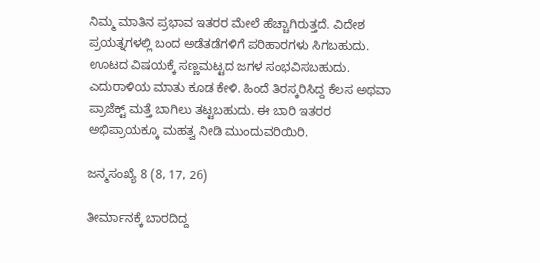ನಿಮ್ಮ ಮಾತಿನ ಪ್ರಭಾವ ಇತರರ ಮೇಲೆ ಹೆಚ್ಚಾಗಿರುತ್ತದೆ. ವಿದೇಶ ಪ್ರಯತ್ನಗಳಲ್ಲಿ ಬಂದ ಅಡೆತಡೆಗಳಿಗೆ ಪರಿಹಾರಗಳು ಸಿಗಬಹುದು. ಊಟದ ವಿಷಯಕ್ಕೆ ಸಣ್ಣಮಟ್ಟದ ಜಗಳ ಸಂಭವಿಸಬಹುದು. ಎದುರಾಳಿಯ ಮಾತು ಕೂಡ ಕೇಳಿ. ಹಿಂದೆ ತಿರಸ್ಕರಿಸಿದ್ದ ಕೆಲಸ ಅಥವಾ ಪ್ರಾಜೆಕ್ಟ್ ಮತ್ತೆ ಬಾಗಿಲು ತಟ್ಟಬಹುದು. ಈ ಬಾರಿ ಇತರರ ಅಭಿಪ್ರಾಯಕ್ಕೂ ಮಹತ್ವ ನೀಡಿ ಮುಂದುವರಿಯಿರಿ.

ಜನ್ಮಸಂಖ್ಯೆ 8 (8, 17, 26)

ತೀರ್ಮಾನಕ್ಕೆ ಬಾರದಿದ್ದ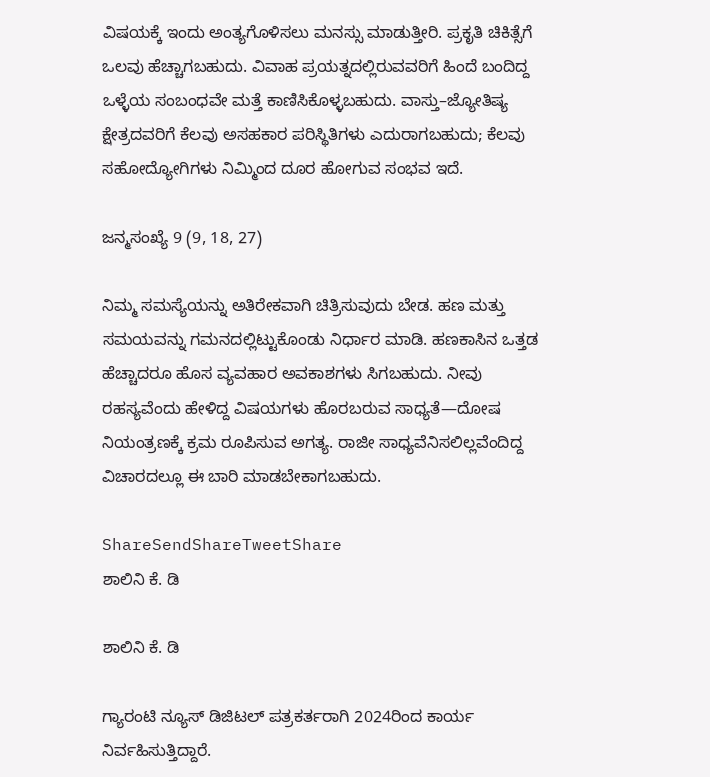ವಿಷಯಕ್ಕೆ ಇಂದು ಅಂತ್ಯಗೊಳಿಸಲು ಮನಸ್ಸು ಮಾಡುತ್ತೀರಿ. ಪ್ರಕೃತಿ ಚಿಕಿತ್ಸೆಗೆ ಒಲವು ಹೆಚ್ಚಾಗಬಹುದು. ವಿವಾಹ ಪ್ರಯತ್ನದಲ್ಲಿರುವವರಿಗೆ ಹಿಂದೆ ಬಂದಿದ್ದ ಒಳ್ಳೆಯ ಸಂಬಂಧವೇ ಮತ್ತೆ ಕಾಣಿಸಿಕೊಳ್ಳಬಹುದು. ವಾಸ್ತು–ಜ್ಯೋತಿಷ್ಯ ಕ್ಷೇತ್ರದವರಿಗೆ ಕೆಲವು ಅಸಹಕಾರ ಪರಿಸ್ಥಿತಿಗಳು ಎದುರಾಗಬಹುದು; ಕೆಲವು ಸಹೋದ್ಯೋಗಿಗಳು ನಿಮ್ಮಿಂದ ದೂರ ಹೋಗುವ ಸಂಭವ ಇದೆ.

ಜನ್ಮಸಂಖ್ಯೆ 9 (9, 18, 27)

ನಿಮ್ಮ ಸಮಸ್ಯೆಯನ್ನು ಅತಿರೇಕವಾಗಿ ಚಿತ್ರಿಸುವುದು ಬೇಡ. ಹಣ ಮತ್ತು ಸಮಯವನ್ನು ಗಮನದಲ್ಲಿಟ್ಟುಕೊಂಡು ನಿರ್ಧಾರ ಮಾಡಿ. ಹಣಕಾಸಿನ ಒತ್ತಡ ಹೆಚ್ಚಾದರೂ ಹೊಸ ವ್ಯವಹಾರ ಅವಕಾಶಗಳು ಸಿಗಬಹುದು. ನೀವು ರಹಸ್ಯವೆಂದು ಹೇಳಿದ್ದ ವಿಷಯಗಳು ಹೊರಬರುವ ಸಾಧ್ಯತೆ—ದೋಷ ನಿಯಂತ್ರಣಕ್ಕೆ ಕ್ರಮ ರೂಪಿಸುವ ಅಗತ್ಯ. ರಾಜೀ ಸಾಧ್ಯವೆನಿಸಲಿಲ್ಲವೆಂದಿದ್ದ ವಿಚಾರದಲ್ಲೂ ಈ ಬಾರಿ ಮಾಡಬೇಕಾಗಬಹುದು.

ShareSendShareTweetShare
ಶಾಲಿನಿ ಕೆ. ಡಿ

ಶಾಲಿನಿ ಕೆ. ಡಿ

ಗ್ಯಾರಂಟಿ ನ್ಯೂಸ್ ಡಿಜಿಟಲ್ ಪತ್ರಕರ್ತರಾಗಿ 2024ರಿಂದ ಕಾರ್ಯ ನಿರ್ವಹಿಸುತ್ತಿದ್ದಾರೆ.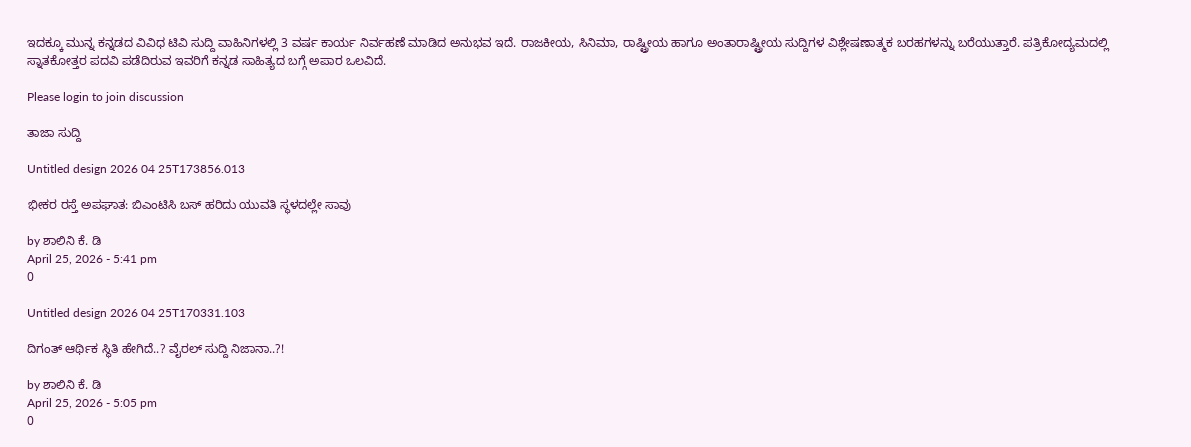ಇದಕ್ಕೂ ಮುನ್ನ ಕನ್ನಡದ ವಿವಿಧ ಟಿವಿ ಸುದ್ದಿ ವಾಹಿನಿಗಳಲ್ಲಿ 3 ವರ್ಷ ಕಾರ್ಯ ನಿರ್ವಹಣೆ ಮಾಡಿದ ಅನುಭವ ಇದೆ. ರಾಜಕೀಯ, ಸಿನಿಮಾ, ರಾಷ್ಟ್ರೀಯ ಹಾಗೂ ಅಂತಾರಾಷ್ಟ್ರೀಯ ಸುದ್ದಿಗಳ ವಿಶ್ಲೇಷಣಾತ್ಮಕ ಬರಹಗಳನ್ನು ಬರೆಯುತ್ತಾರೆ. ಪತ್ರಿಕೋದ್ಯಮದಲ್ಲಿ ಸ್ನಾತಕೋತ್ತರ ಪದವಿ ಪಡೆದಿರುವ ಇವರಿಗೆ ಕನ್ನಡ ಸಾಹಿತ್ಯದ ಬಗ್ಗೆ ಅಪಾರ ಒಲವಿದೆ.

Please login to join discussion

ತಾಜಾ ಸುದ್ದಿ

Untitled design 2026 04 25T173856.013

ಭೀಕರ ರಸ್ತೆ ಅಪಘಾತ: ಬಿಎಂಟಿಸಿ ಬಸ್ ಹರಿದು ಯುವತಿ ಸ್ಥಳದಲ್ಲೇ ಸಾವು

by ಶಾಲಿನಿ ಕೆ. ಡಿ
April 25, 2026 - 5:41 pm
0

Untitled design 2026 04 25T170331.103

ದಿಗಂತ್ ಆರ್ಥಿಕ ಸ್ಥಿತಿ ಹೇಗಿದೆ..? ವೈರಲ್ ಸುದ್ದಿ ನಿಜಾನಾ..?!

by ಶಾಲಿನಿ ಕೆ. ಡಿ
April 25, 2026 - 5:05 pm
0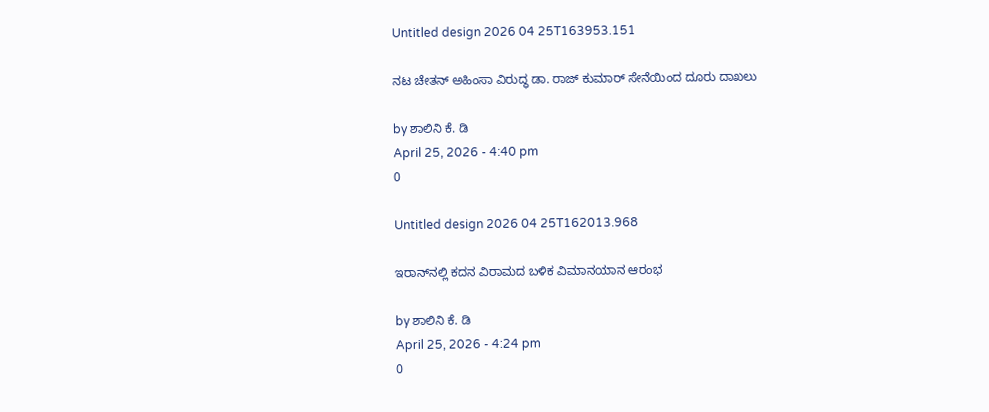Untitled design 2026 04 25T163953.151

ನಟ ಚೇತನ್ ಅಹಿಂಸಾ ವಿರುದ್ಧ ಡಾ. ರಾಜ್ ಕುಮಾರ್ ಸೇನೆಯಿಂದ ದೂರು ದಾಖಲು

by ಶಾಲಿನಿ ಕೆ. ಡಿ
April 25, 2026 - 4:40 pm
0

Untitled design 2026 04 25T162013.968

ಇರಾನ್‌ನಲ್ಲಿ ಕದನ ವಿರಾಮದ ಬಳಿಕ ವಿಮಾನಯಾನ ಆರಂಭ

by ಶಾಲಿನಿ ಕೆ. ಡಿ
April 25, 2026 - 4:24 pm
0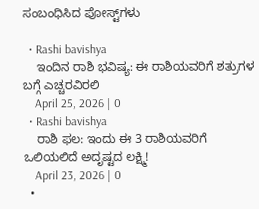ಸಂಬಂಧಿಸಿದ ಪೋಸ್ಟ್‌ಗಳು

  • Rashi bavishya
    ಇಂದಿನ ರಾಶಿ ಭವಿಷ್ಯ: ಈ ರಾಶಿಯವರಿಗೆ ಶತ್ರುಗಳ ಬಗ್ಗೆ ಎಚ್ಚರವಿರಲಿ
    April 25, 2026 | 0
  • Rashi bavishya
    ರಾಶಿ ಫಲ: ಇಂದು ಈ 3 ರಾಶಿಯವರಿಗೆ ಒಲಿಯಲಿದೆ ಅದೃಷ್ಟದ ಲಕ್ಷ್ಮಿ!
    April 23, 2026 | 0
  •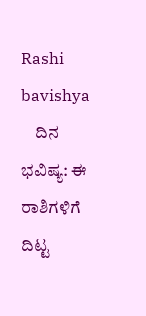Rashi bavishya
    ದಿನ ಭವಿಷ್ಯ: ಈ ರಾಶಿಗಳಿಗೆ ದಿಟ್ಟ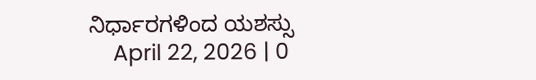ನಿರ್ಧಾರಗಳಿಂದ ಯಶಸ್ಸು
    April 22, 2026 | 0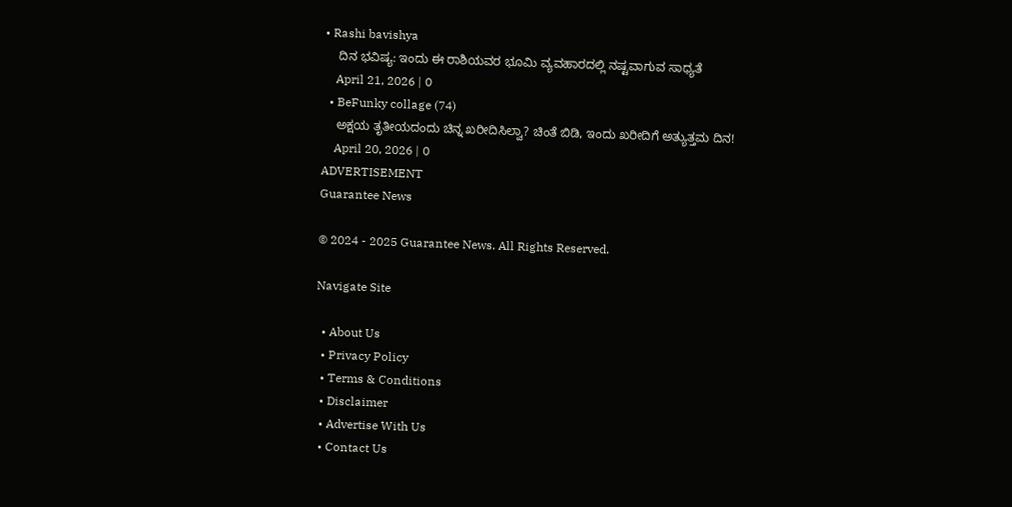• Rashi bavishya
    ದಿನ ಭವಿಷ್ಯ: ಇಂದು ಈ ರಾಶಿಯವರ ಭೂಮಿ ವ್ಯವಹಾರದಲ್ಲಿ ನಷ್ಟವಾಗುವ ಸಾಧ್ಯತೆ
    April 21, 2026 | 0
  • BeFunky collage (74)
    ಅಕ್ಷಯ ತೃತೀಯದಂದು ಚಿನ್ನ ಖರೀದಿಸಿಲ್ವಾ? ಚಿಂತೆ ಬಿಡಿ, ಇಂದು ಖರೀದಿಗೆ ಅತ್ಯುತ್ತಮ ದಿನ!
    April 20, 2026 | 0
ADVERTISEMENT
Guarantee News

© 2024 - 2025 Guarantee News. All Rights Reserved.

Navigate Site

  • About Us
  • Privacy Policy
  • Terms & Conditions
  • Disclaimer
  • Advertise With Us
  • Contact Us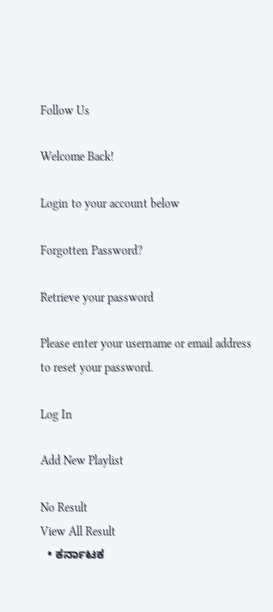Follow Us

Welcome Back!

Login to your account below

Forgotten Password?

Retrieve your password

Please enter your username or email address to reset your password.

Log In

Add New Playlist

No Result
View All Result
  • ಕರ್ನಾಟಕ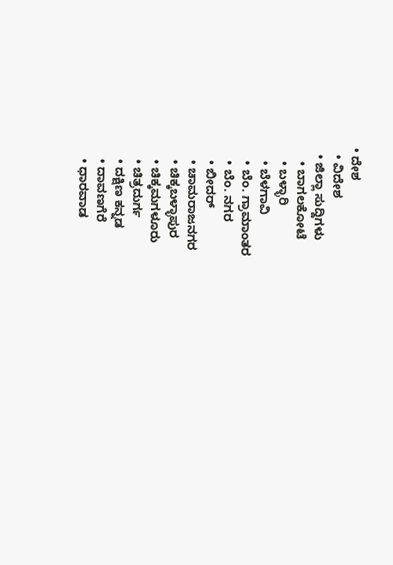• ದೇಶ
  • ವಿದೇಶ
  • ಜಿಲ್ಲಾ ಸುದ್ದಿಗಳು
    • ಬಾಗಲಕೋಟೆ
    • ಬಳ್ಳಾರಿ
    • ಬೆಳಗಾವಿ
    • ಬೆಂ. ಗ್ರಾಮಾಂತರ
    • ಬೆಂ. ನಗರ
    • ಬೀದರ್
    • ಚಾಮರಾಜನಗರ
    • ಚಿಕ್ಕಬಳ್ಳಾಪುರ
    • ಚಿಕ್ಕಮಗಳೂರು
    • ಚಿತ್ರದುರ್ಗ
    • ದಕ್ಷಿಣ ಕನ್ನಡ
    • ದಾವಣಗೆರೆ
    • ಧಾರವಾಡ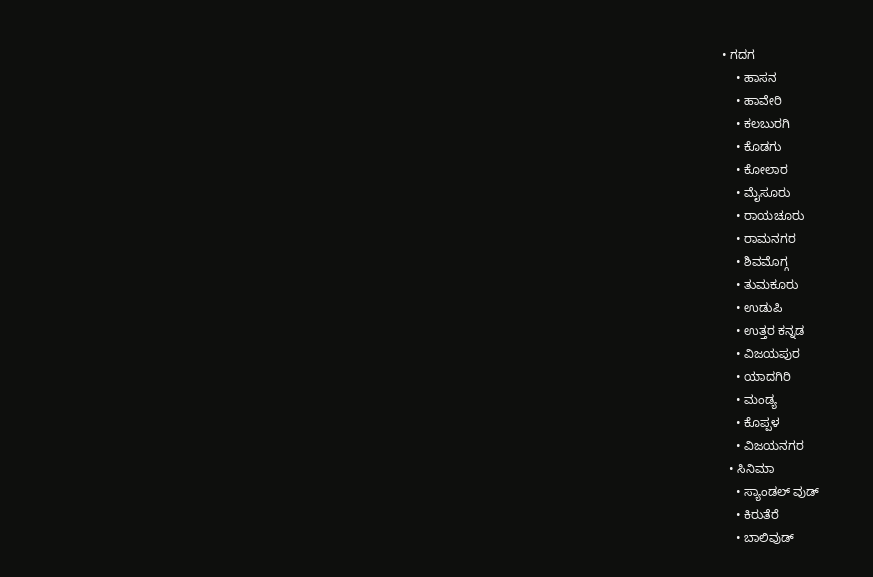• ಗದಗ
    • ಹಾಸನ
    • ಹಾವೇರಿ
    • ಕಲಬುರಗಿ
    • ಕೊಡಗು
    • ಕೋಲಾರ
    • ಮೈಸೂರು
    • ರಾಯಚೂರು
    • ರಾಮನಗರ
    • ಶಿವಮೊಗ್ಗ
    • ತುಮಕೂರು
    • ಉಡುಪಿ
    • ಉತ್ತರ ಕನ್ನಡ
    • ವಿಜಯಪುರ
    • ಯಾದಗಿರಿ
    • ಮಂಡ್ಯ
    • ಕೊಪ್ಪಳ
    • ವಿಜಯನಗರ
  • ಸಿನಿಮಾ
    • ಸ್ಯಾಂಡಲ್ ವುಡ್
    • ಕಿರುತೆರೆ
    • ಬಾಲಿವುಡ್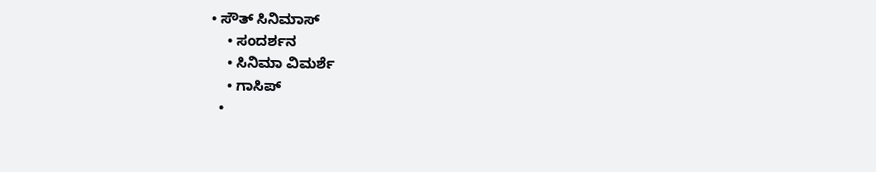• ಸೌತ್ ಸಿನಿಮಾಸ್
    • ಸಂದರ್ಶನ
    • ಸಿನಿಮಾ ವಿಮರ್ಶೆ
    • ಗಾಸಿಪ್
  •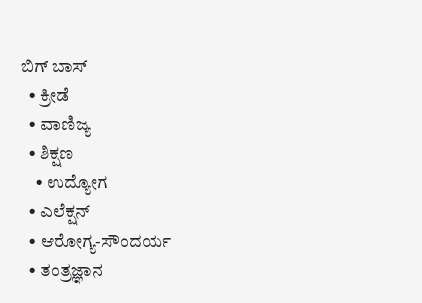ಬಿಗ್ ಬಾಸ್
  • ಕ್ರೀಡೆ
  • ವಾಣಿಜ್ಯ
  • ಶಿಕ್ಷಣ
    • ಉದ್ಯೋಗ
  • ಎಲೆಕ್ಷನ್
  • ಆರೋಗ್ಯ-ಸೌಂದರ್ಯ
  • ತಂತ್ರಜ್ಞಾನ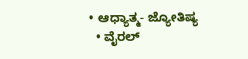• ಆಧ್ಯಾತ್ಮ- ಜ್ಯೋತಿಷ್ಯ
  • ವೈರಲ್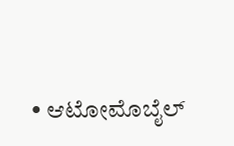• ಆಟೋಮೊಬೈಲ್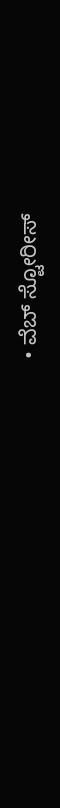• ವೆಬ್ ಸ್ಟೋರೀಸ್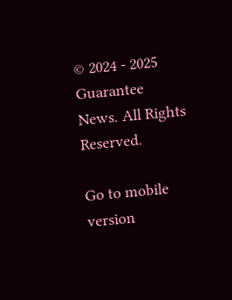© 2024 - 2025 Guarantee News. All Rights Reserved.

Go to mobile version